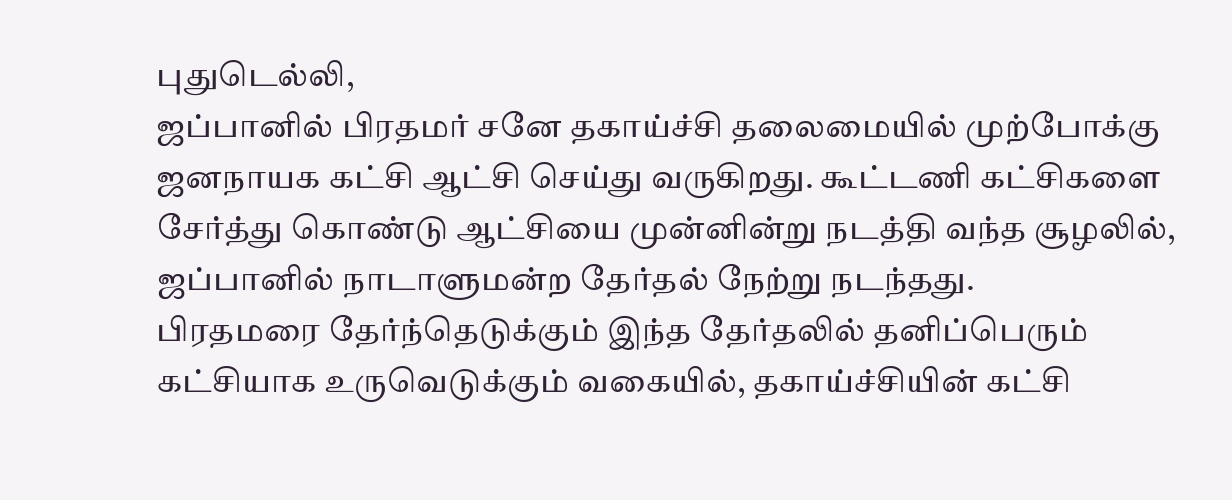புதுடெல்லி,
ஜப்பானில் பிரதமர் சனே தகாய்ச்சி தலைமையில் முற்போக்கு ஜனநாயக கட்சி ஆட்சி செய்து வருகிறது. கூட்டணி கட்சிகளை சேர்த்து கொண்டு ஆட்சியை முன்னின்று நடத்தி வந்த சூழலில், ஜப்பானில் நாடாளுமன்ற தேர்தல் நேற்று நடந்தது.
பிரதமரை தேர்ந்தெடுக்கும் இந்த தேர்தலில் தனிப்பெரும் கட்சியாக உருவெடுக்கும் வகையில், தகாய்ச்சியின் கட்சி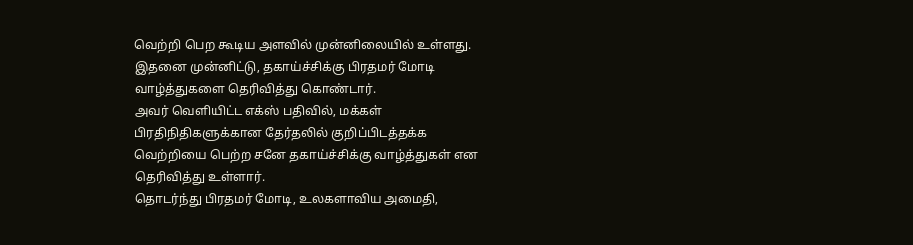வெற்றி பெற கூடிய அளவில் முன்னிலையில் உள்ளது. இதனை முன்னிட்டு, தகாய்ச்சிக்கு பிரதமர் மோடி வாழ்த்துகளை தெரிவித்து கொண்டார்.
அவர் வெளியிட்ட எக்ஸ் பதிவில், மக்கள் பிரதிநிதிகளுக்கான தேர்தலில் குறிப்பிடத்தக்க வெற்றியை பெற்ற சனே தகாய்ச்சிக்கு வாழ்த்துகள் என தெரிவித்து உள்ளார்.
தொடர்ந்து பிரதமர் மோடி, உலகளாவிய அமைதி,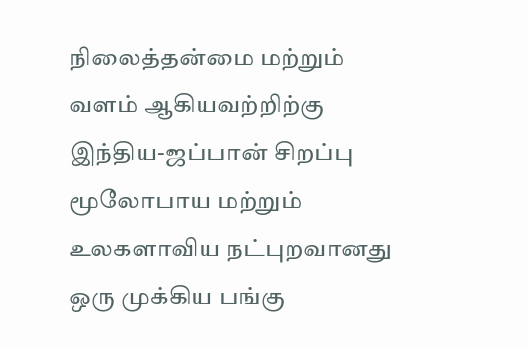நிலைத்தன்மை மற்றும் வளம் ஆகியவற்றிற்கு இந்திய-ஜப்பான் சிறப்பு மூலோபாய மற்றும் உலகளாவிய நட்புறவானது ஒரு முக்கிய பங்கு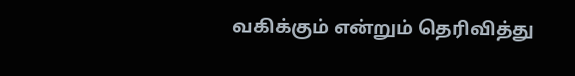வகிக்கும் என்றும் தெரிவித்து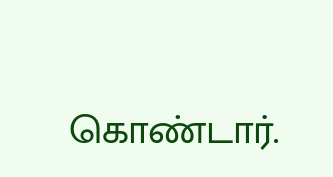கொண்டார்.